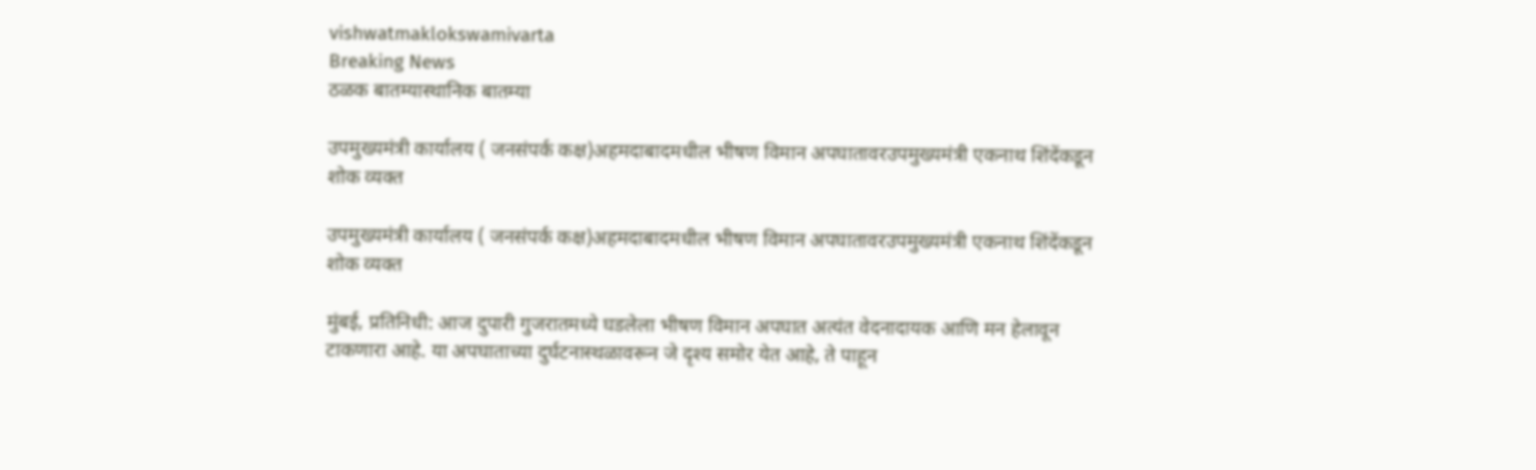vishwatmaklokswamivarta
Breaking News
ठळक बातम्यास्थानिक बातम्या

उपमुख्यमंत्री कार्यालय ( जनसंपर्क कक्ष)अहमदाबादमधील भीषण विमान अपघातावरउपमुख्यमंत्री एकनाथ शिंदेंकडून शोक व्यक्त

उपमुख्यमंत्री कार्यालय ( जनसंपर्क कक्ष)अहमदाबादमधील भीषण विमान अपघातावरउपमुख्यमंत्री एकनाथ शिंदेंकडून शोक व्यक्त

मुंबई, प्रतिनिधी: आज दुपारी गुजरातमध्ये घडलेला भीषण विमान अपघात अत्यंत वेदनादायक आणि मन हेलावून टाकणारा आहे. या अपघाताच्या दुर्घटनास्थळावरून जे दृश्य समोर येत आहे, ते पाहून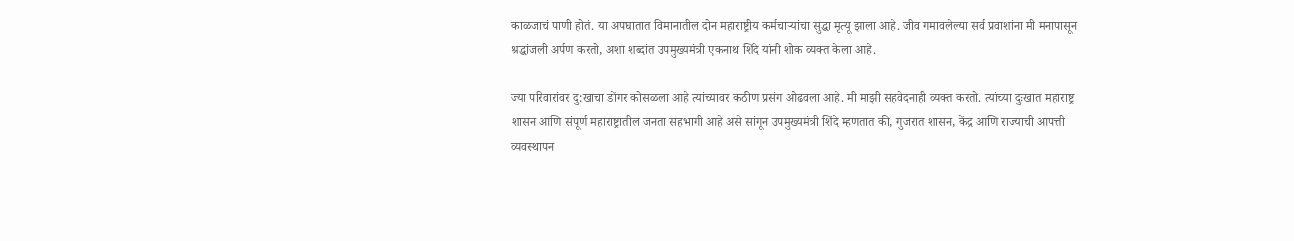काळजाचं पाणी होतं. या अपघातात विमानातील दोन महाराष्ट्रीय कर्मचाऱ्यांचा सुद्धा मृत्यू झाला आहे. जीव गमावलेल्या सर्व प्रवाशांना मी मनापासून श्रद्धांजली अर्पण करतो, अशा शब्दांत उपमुख्यमंत्री एकनाथ शिंदे यांनी शोक व्यक्त केला आहे.

ज्या परिवारांवर दु:खाचा डोंगर कोसळला आहे त्यांच्यावर कठीण प्रसंग ओढवला आहे. मी माझी सहवेदनाही व्यक्त करतो. त्यांच्या दुःखात महाराष्ट्र शासन आणि संपूर्ण महाराष्ट्रातील जनता सहभागी आहे असे सांगून उपमुख्यमंत्री शिंदे म्हणतात की, गुजरात शासन, केंद्र आणि राज्याची आपत्ती व्यवस्थापन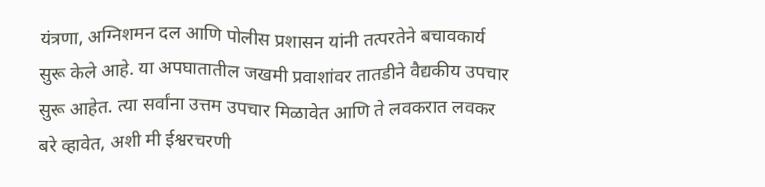यंत्रणा, अग्निशमन दल आणि पोलीस प्रशासन यांनी तत्परतेने बचावकार्य सुरू केले आहे. या अपघातातील जखमी प्रवाशांवर तातडीने वैद्यकीय उपचार सुरू आहेत. त्या सर्वांना उत्तम उपचार मिळावेत आणि ते लवकरात लवकर बरे व्हावेत, अशी मी ईश्वरचरणी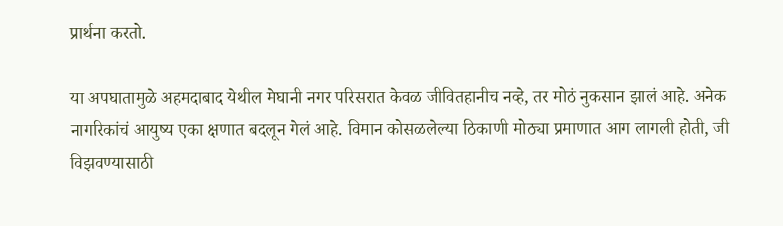प्रार्थना करतो.

या अपघातामुळे अहमदाबाद येथील मेघानी नगर परिसरात केवळ जीवितहानीच नव्हे, तर मोठं नुकसान झालं आहे. अनेक नागरिकांचं आयुष्य एका क्षणात बदलून गेलं आहे. विमान कोसळलेल्या ठिकाणी मोठ्या प्रमाणात आग लागली होती, जी विझवण्यासाठी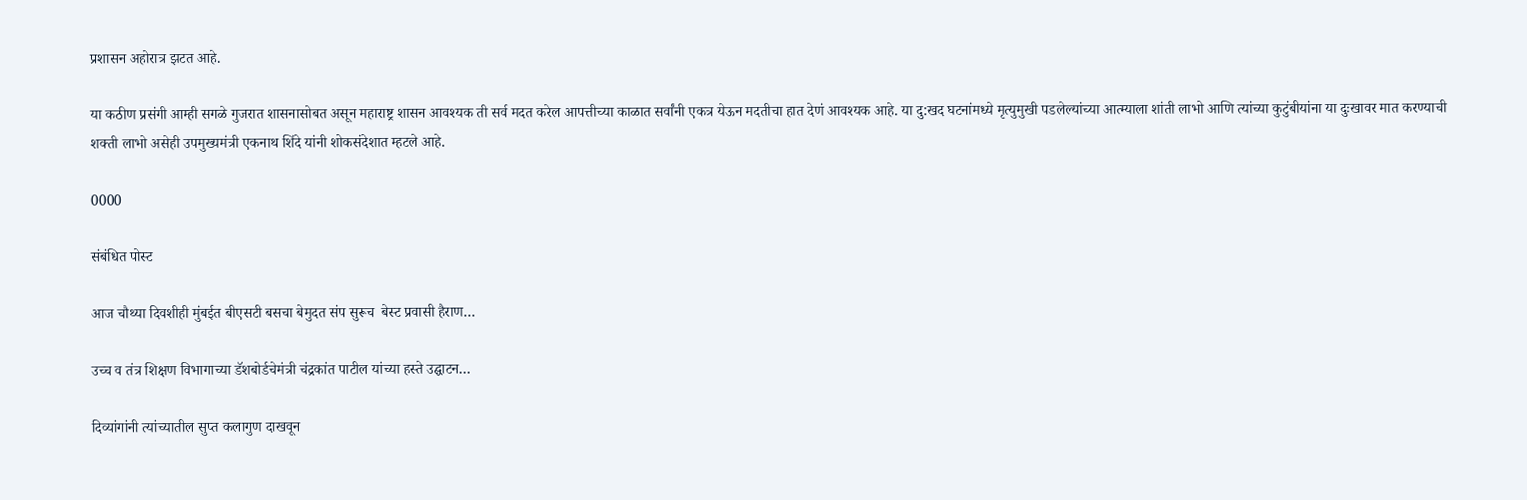प्रशासन अहोरात्र झटत आहे.

या कठीण प्रसंगी आम्ही सगळे गुजरात शासनासोबत असून महाराष्ट्र शासन आवश्यक ती सर्व मदत करेल आपत्तीच्या काळात सर्वांनी एकत्र येऊन मदतीचा हात देणं आवश्यक आहे. या दु:खद घटनांमध्ये मृत्युमुखी पडलेल्यांच्या आत्म्याला शांती लाभो आणि त्यांच्या कुटुंबीयांना या दुःखावर मात करण्याची शक्ती लाभो असेही उपमुख्यमंत्री एकनाथ शिंदे यांनी शोकसंदेशात म्हटले आहे.

0000

संबंधित पोस्ट

आज चौथ्या दिवशीही मुंबईत बीएसटी बसचा बेमुदत संप सुरूच  बेस्ट प्रवासी हैराण…

उच्च व तंत्र शिक्षण विभागाच्या डॅशबोर्डचेमंत्री चंद्रकांत पाटील यांच्या हस्ते उद्घाटन…

दिव्यांगांनी त्यांच्यातील सुप्त कलागुण दाखवून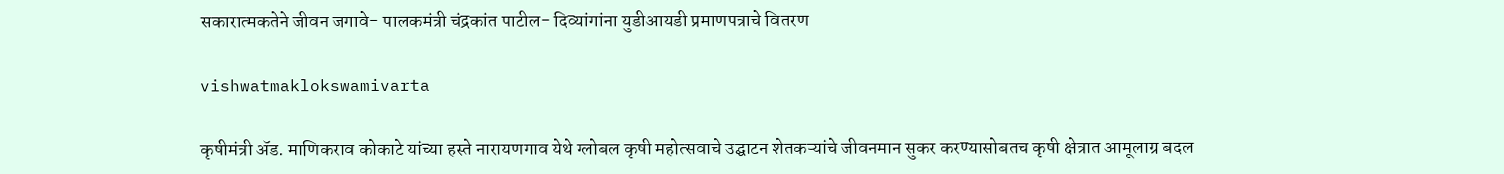सकारात्मकतेने जीवन जगावे- पालकमंत्री चंद्रकांत पाटील- दिव्यांगांना युडीआयडी प्रमाणपत्राचे वितरण

vishwatmaklokswamivarta

कृषीमंत्री ॲड. माणिकराव कोकाटे यांच्या हस्ते नारायणगाव येथे ग्लोबल कृषी महोत्सवाचे उद्घाटन शेतकऱ्यांचे जीवनमान सुकर करण्यासोबतच कृषी क्षेत्रात आमूलाग्र बदल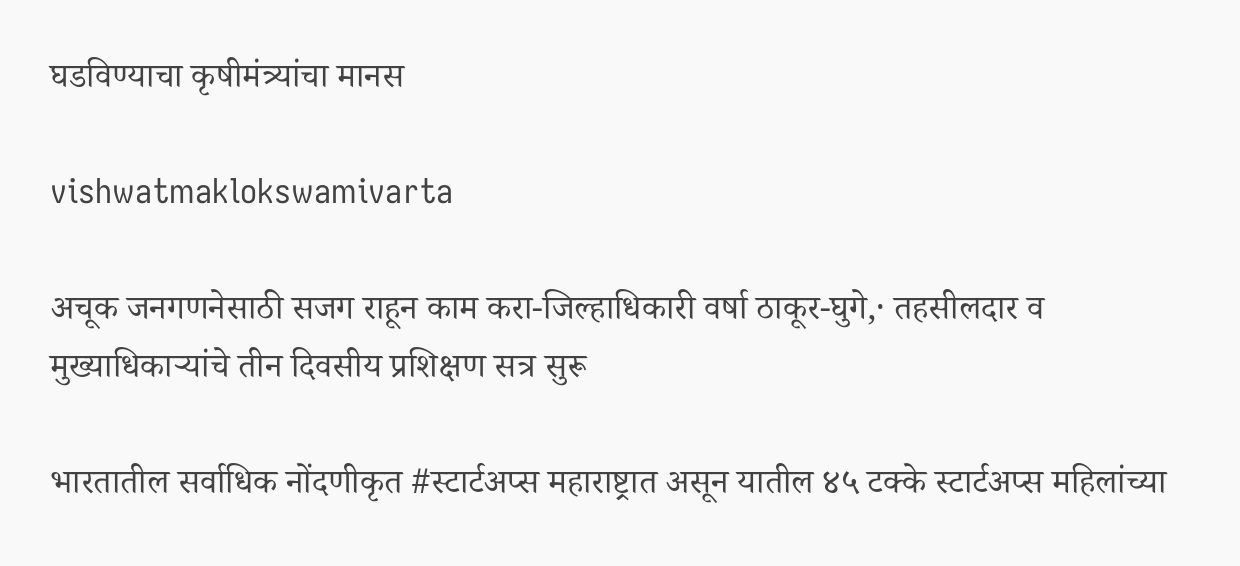घडविण्याचा कृषीमंत्र्यांचा मानस

vishwatmaklokswamivarta

अचूक जनगणनेसाठी सजग राहून काम करा-जिल्हाधिकारी वर्षा ठाकूर-घुगे,· तहसीलदार व मुख्याधिकाऱ्यांचे तीन दिवसीय प्रशिक्षण सत्र सुरू

भारतातील सर्वाधिक नोंदणीकृत #स्टार्टअप्स महाराष्ट्रात असून यातील ४५ टक्के स्टार्टअप्स महिलांच्या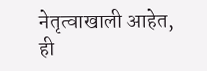नेतृत्वाखाली आहेत, ही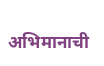अभिमानाची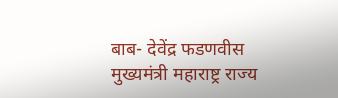बाब- देवेंद्र फडणवीस मुख्यमंत्री महाराष्ट्र राज्य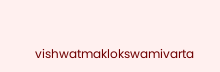vishwatmaklokswamivarta